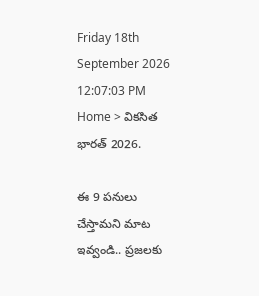Friday 18th September 2026
12:07:03 PM
Home > వికసిత భారత్ 2026.

ఈ 9 పనులు చేస్తామని మాట ఇవ్వండి.. ప్రజలకు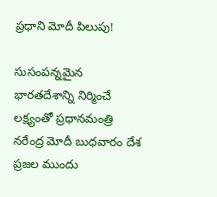ప్రధాని మోదీ పిలుపు!

సుసంపన్నమైన భారతదేశాన్ని నిర్మించే లక్ష్యంతో ప్రధానమంత్రి నరేంద్ర మోదీ బుధవారం దేశ ప్రజల ముందు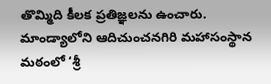తొమ్మిది కీలక ప్రతిజ్ఞలను ఉంచారు. మాండ్యాలోని ఆదిచుంచనగిరి మహాసంస్థాన మఠంలో ‘శ్రీ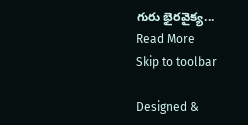గురు భైరవైక్య...
Read More
Skip to toolbar

Designed &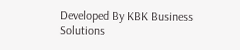Developed By KBK Business Solutions